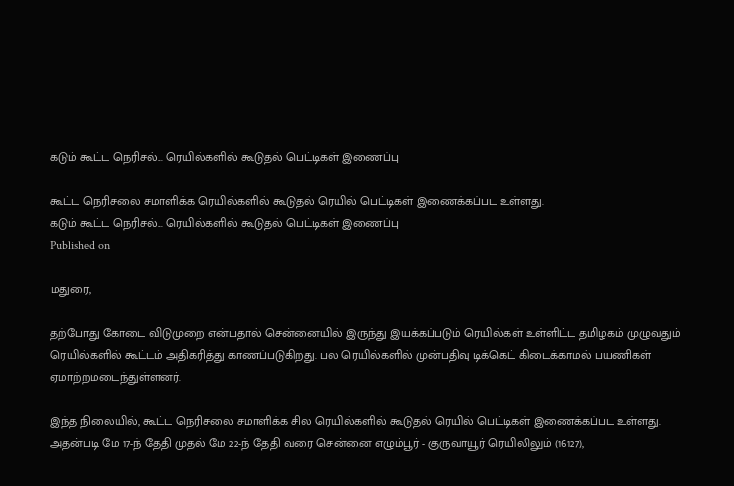கடும் கூட்ட நெரிசல்... ரெயில்களில் கூடுதல் பெட்டிகள் இணைப்பு

கூட்ட நெரிசலை சமாளிக்க ரெயில்களில் கூடுதல் ரெயில் பெட்டிகள் இணைக்கப்பட உள்ளது.
கடும் கூட்ட நெரிசல்... ரெயில்களில் கூடுதல் பெட்டிகள் இணைப்பு
Published on

மதுரை,

தற்போது கோடை விடுமுறை என்பதால் சென்னையில் இருந்து இயக்கப்படும் ரெயில்கள் உள்ளிட்ட தமிழகம் முழுவதும் ரெயில்களில் கூட்டம் அதிகரித்து காணப்படுகிறது. பல ரெயில்களில் முன்பதிவு டிக்கெட் கிடைக்காமல் பயணிகள் ஏமாற்றமடைந்துள்ளனர்.

இந்த நிலையில், கூட்ட நெரிசலை சமாளிக்க சில ரெயில்களில் கூடுதல் ரெயில் பெட்டிகள் இணைக்கப்பட உள்ளது. அதன்படி மே 17-ந் தேதி முதல் மே 22-ந் தேதி வரை சென்னை எழும்பூர் - குருவாயூர் ரெயிலிலும் (16127),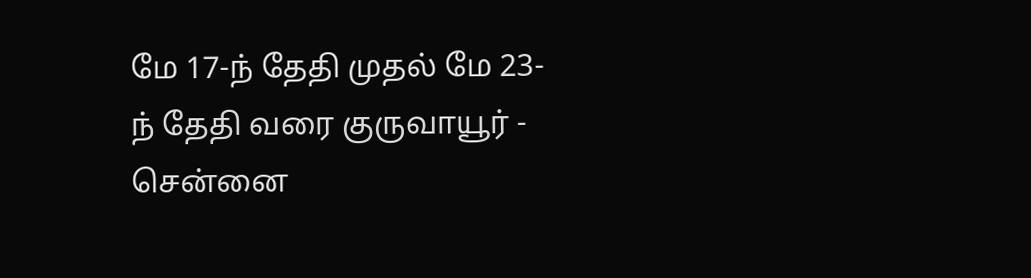மே 17-ந் தேதி முதல் மே 23-ந் தேதி வரை குருவாயூர் - சென்னை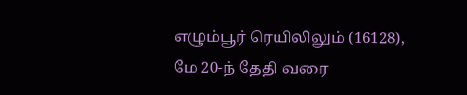எழும்பூர் ரெயிலிலும் (16128), மே 20-ந் தேதி வரை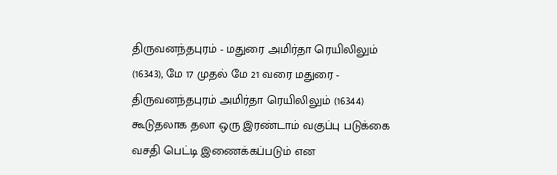திருவனந்தபுரம் - மதுரை அமிர்தா ரெயிலிலும் (16343), மே 17 முதல் மே 21 வரை மதுரை - திருவனந்தபுரம் அமிர்தா ரெயிலிலும் (16344) கூடுதலாக தலா ஒரு இரண்டாம் வகுப்பு படுக்கை வசதி பெட்டி இணைக்கப்படும் என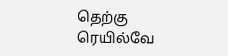தெற்கு ரெயில்வே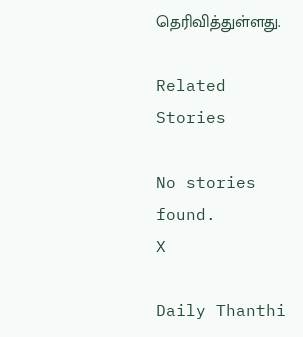தெரிவித்துள்ளது.

Related Stories

No stories found.
X

Daily Thanthi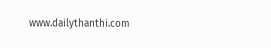www.dailythanthi.com